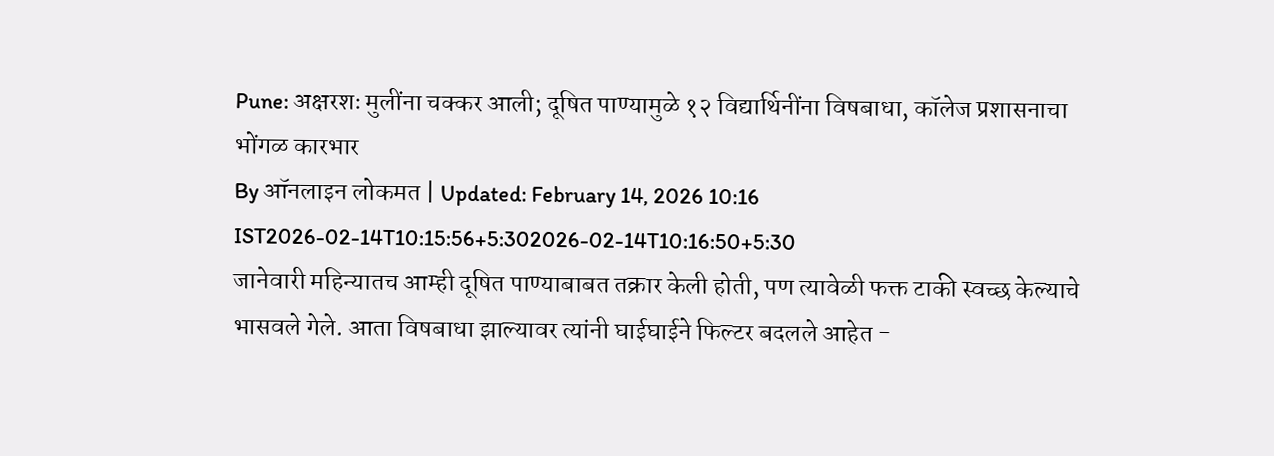Pune: अक्षरशः मुलींना चक्कर आली; दूषित पाण्यामुळे १२ विद्यार्थिनींना विषबाधा, कॉलेज प्रशासनाचा भोंगळ कारभार
By ऑनलाइन लोकमत | Updated: February 14, 2026 10:16 IST2026-02-14T10:15:56+5:302026-02-14T10:16:50+5:30
जानेवारी महिन्यातच आम्ही दूषित पाण्याबाबत तक्रार केली होती, पण त्यावेळी फक्त टाकी स्वच्छ केल्याचे भासवले गेले. आता विषबाधा झाल्यावर त्यांनी घाईघाईने फिल्टर बदलले आहेत -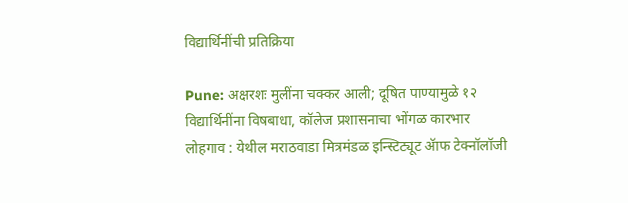विद्यार्थिनींची प्रतिक्रिया

Pune: अक्षरशः मुलींना चक्कर आली; दूषित पाण्यामुळे १२ विद्यार्थिनींना विषबाधा, कॉलेज प्रशासनाचा भोंगळ कारभार
लोहगाव : येथील मराठवाडा मित्रमंडळ इन्स्टिट्यूट ॲाफ टेक्नॉलॉजी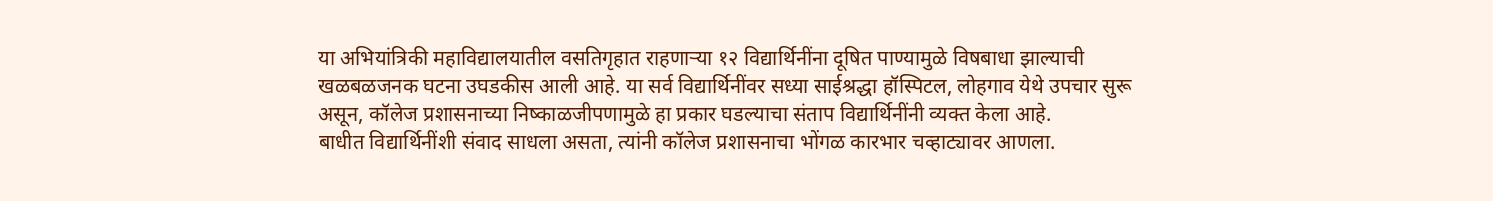या अभियांत्रिकी महाविद्यालयातील वसतिगृहात राहणाऱ्या १२ विद्यार्थिनींना दूषित पाण्यामुळे विषबाधा झाल्याची खळबळजनक घटना उघडकीस आली आहे. या सर्व विद्यार्थिनींवर सध्या साईश्रद्धा हॉस्पिटल, लोहगाव येथे उपचार सुरू असून, कॉलेज प्रशासनाच्या निष्काळजीपणामुळे हा प्रकार घडल्याचा संताप विद्यार्थिनींनी व्यक्त केला आहे.
बाधीत विद्यार्थिनींशी संवाद साधला असता, त्यांनी कॉलेज प्रशासनाचा भोंगळ कारभार चव्हाट्यावर आणला.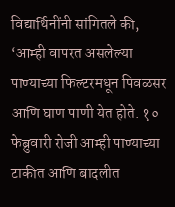विद्यार्थिनींनी सांगितले की, ‘आम्ही वापरत असलेल्या पाण्याच्या फिल्टरमधून पिवळसर आणि घाण पाणी येत होते. १० फेब्रुवारी रोजी आम्ही पाण्याच्या टाकीत आणि बादलीत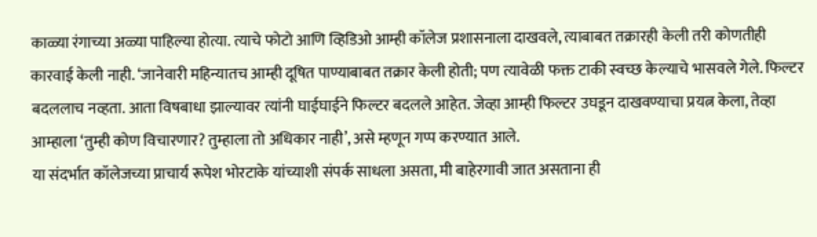काळ्या रंगाच्या अळ्या पाहिल्या होत्या. त्याचे फोटो आणि व्हिडिओ आम्ही कॉलेज प्रशासनाला दाखवले, त्याबाबत तक्रारही केली तरी कोणतीही कारवाई केली नाही. ‘जानेवारी महिन्यातच आम्ही दूषित पाण्याबाबत तक्रार केली होती; पण त्यावेळी फक्त टाकी स्वच्छ केल्याचे भासवले गेले. फिल्टर बदललाच नव्हता. आता विषबाधा झाल्यावर त्यांनी घाईघाईने फिल्टर बदलले आहेत. जेव्हा आम्ही फिल्टर उघडून दाखवण्याचा प्रयत्न केला, तेव्हा आम्हाला ‘तुम्ही कोण विचारणार? तुम्हाला तो अधिकार नाही’, असे म्हणून गप्प करण्यात आले.
या संदर्भात कॉलेजच्या प्राचार्य रूपेश भोरटाके यांच्याशी संपर्क साधला असता, मी बाहेरगावी जात असताना ही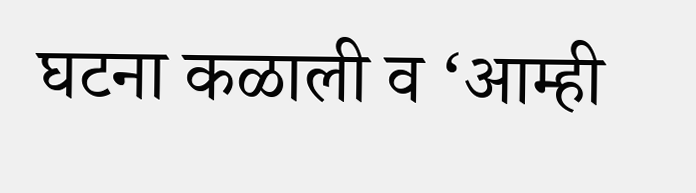घटना कळाली व ‘आम्ही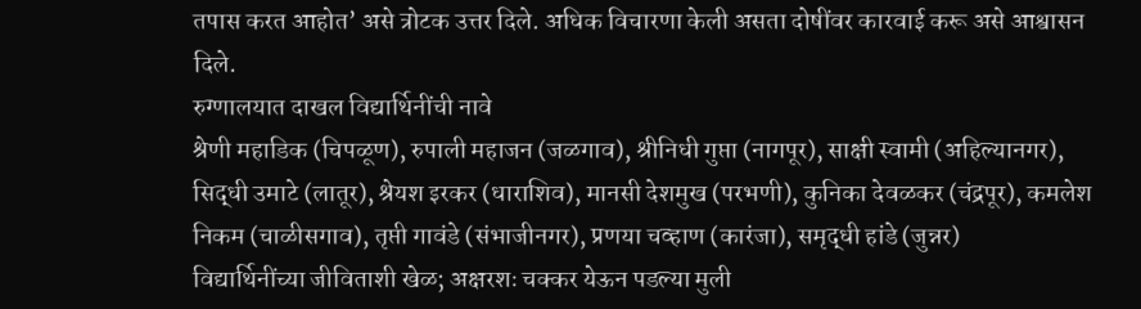तपास करत आहोत’ असे त्रोटक उत्तर दिले. अधिक विचारणा केली असता दोषींवर कारवाई करू असे आश्वासन दिले.
रुग्णालयात दाखल विद्यार्थिनींची नावे
श्रेणी महाडिक (चिपळूण), रुपाली महाजन (जळगाव), श्रीनिधी गुप्ता (नागपूर), साक्षी स्वामी (अहिल्यानगर), सिद्धी उमाटे (लातूर), श्रेयश इरकर (धाराशिव), मानसी देशमुख (परभणी), कुनिका देवळकर (चंद्रपूर), कमलेश निकम (चाळीसगाव), तृप्ती गावंडे (संभाजीनगर), प्रणया चव्हाण (कारंजा), समृद्धी हांडे (जुन्नर)
विद्यार्थिनींच्या जीविताशी खेळ; अक्षरशः चक्कर येऊन पडल्या मुली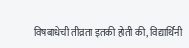विषबाधेची तीव्रता इतकी होती की, विद्यार्थिनी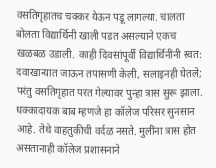वसतिगृहातच चक्कर येऊन पडू लागल्या. चालता बोलता विद्यार्थिनी खाली पडत असल्याने एकच खळबळ उडाली. काही दिवसांपूर्वी विद्यार्थिनींनी स्वत: दवाखान्यात जाऊन तपासणी केली, सलाइनही घेतले; परंतु वसतिगृहात परत गेल्यावर पुन्हा त्रास सुरू झाला. धक्कादायक बाब म्हणजे हा कॉलेज परिसर सुनसान आहे. तेथे वाहतुकीची वर्दळ नसते. मुलींना त्रास होत असतानाही कॉलेज प्रशासनाने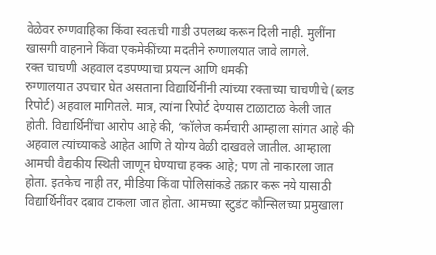वेळेवर रुग्णवाहिका किंवा स्वतःची गाडी उपलब्ध करून दिली नाही. मुलींना खासगी वाहनाने किंवा एकमेकींच्या मदतीने रुग्णालयात जावे लागले.
रक्त चाचणी अहवाल दडपण्याचा प्रयत्न आणि धमकी
रुग्णालयात उपचार घेत असताना विद्यार्थिनींनी त्यांच्या रक्ताच्या चाचणीचे (ब्लड रिपोर्ट) अहवाल मागितले. मात्र, त्यांना रिपोर्ट देण्यास टाळाटाळ केली जात होती. विद्यार्थिनींचा आरोप आहे की, ‘कॉलेज कर्मचारी आम्हाला सांगत आहे की अहवाल त्यांच्याकडे आहेत आणि ते योग्य वेळी दाखवले जातील. आम्हाला आमची वैद्यकीय स्थिती जाणून घेण्याचा हक्क आहे; पण तो नाकारला जात होता. इतकेच नाही तर, मीडिया किंवा पोलिसांकडे तक्रार करू नये यासाठी विद्यार्थिनींवर दबाव टाकला जात होता. आमच्या स्टुडंट कौन्सिलच्या प्रमुखाला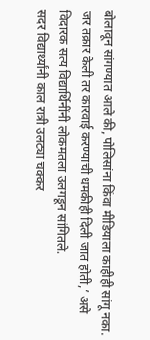बोलावून सांगण्यात आले की, पोलिसांना किंवा मीडियाला काहीही सांगू नका. जर तक्रार केली तर कारवाई करण्याची धमकीही दिली जात होती,’ असे विदारक सत्य विद्यार्थिनींनी लोकमतला उलगडून सांगितले.
सदर विद्यार्थ्यांनी काल रात्री उलट्या चक्कर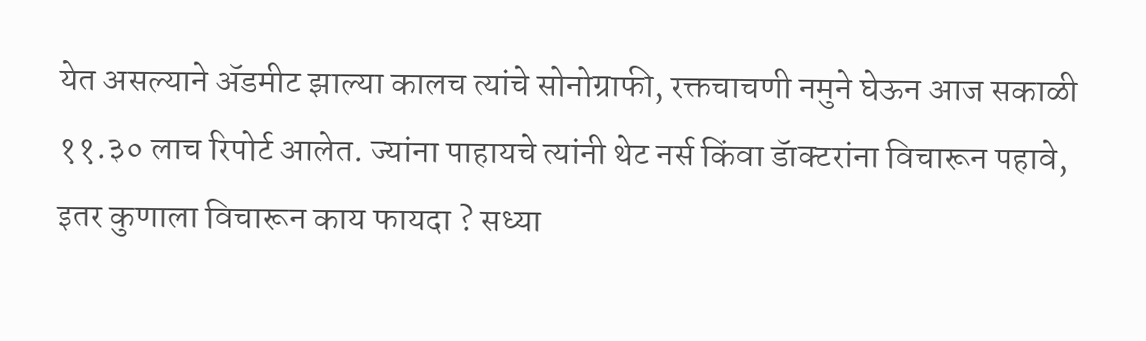येत असल्याने ॲडमीट झाल्या कालच त्यांचे सोनोग्राफी, रक्तचाचणी नमुने घेऊन आज सकाळी ११.३० लाच रिपोर्ट आलेत. ज्यांना पाहायचे त्यांनी थेट नर्स किंवा डॅाक्टरांना विचारून पहावे, इतर कुणाला विचारून काय फायदा ? सध्या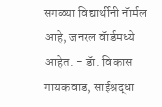सगळ्या विद्यार्थीनी नॅार्मल आहे, जनरल वॅार्डमध्ये आहेत. - डॅा. विकास गायकवाड, साईश्रद्धा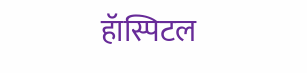हॅास्पिटल